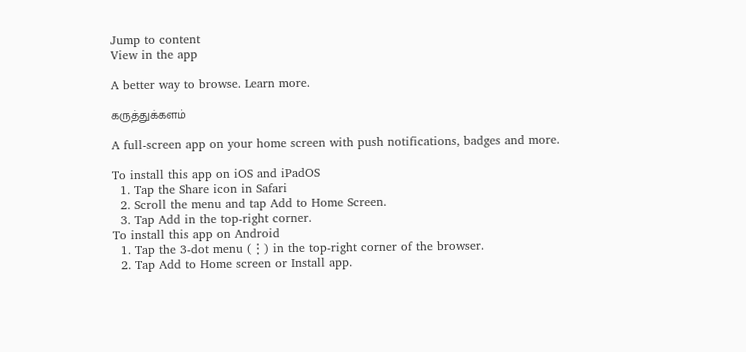Jump to content
View in the app

A better way to browse. Learn more.

கருத்துக்களம்

A full-screen app on your home screen with push notifications, badges and more.

To install this app on iOS and iPadOS
  1. Tap the Share icon in Safari
  2. Scroll the menu and tap Add to Home Screen.
  3. Tap Add in the top-right corner.
To install this app on Android
  1. Tap the 3-dot menu (⋮) in the top-right corner of the browser.
  2. Tap Add to Home screen or Install app.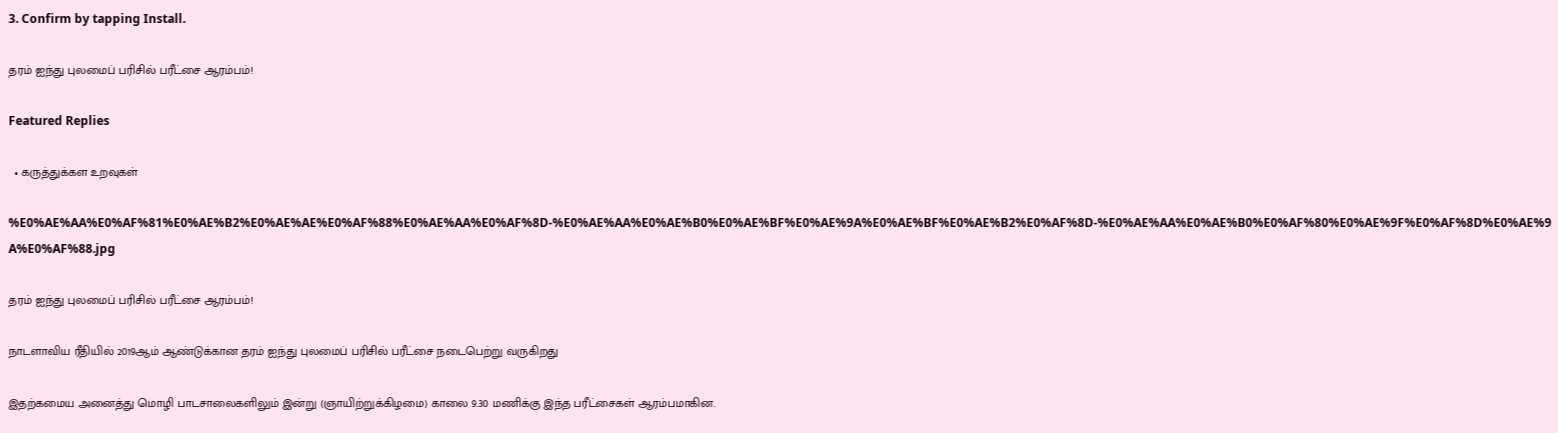3. Confirm by tapping Install.

தரம் ஐந்து புலமைப் பரிசில் பரீட்சை ஆரம்பம்!

Featured Replies

  • கருத்துக்கள உறவுகள்

%E0%AE%AA%E0%AF%81%E0%AE%B2%E0%AE%AE%E0%AF%88%E0%AE%AA%E0%AF%8D-%E0%AE%AA%E0%AE%B0%E0%AE%BF%E0%AE%9A%E0%AE%BF%E0%AE%B2%E0%AF%8D-%E0%AE%AA%E0%AE%B0%E0%AF%80%E0%AE%9F%E0%AF%8D%E0%AE%9A%E0%AF%88.jpg

தரம் ஐந்து புலமைப் பரிசில் பரீட்சை ஆரம்பம்!

நாடளாவிய ரீதியில் 2019ஆம் ஆண்டுக்கான தரம் ஐந்து புலமைப் பரிசில் பரீட்சை நடைபெற்று வருகிறது

இதற்கமைய அனைத்து மொழி பாடசாலைகளிலும் இன்று (ஞாயிற்றுக்கிழமை) காலை 9.30 மணிக்கு இந்த பரீட்சைகள் ஆரம்பமாகின.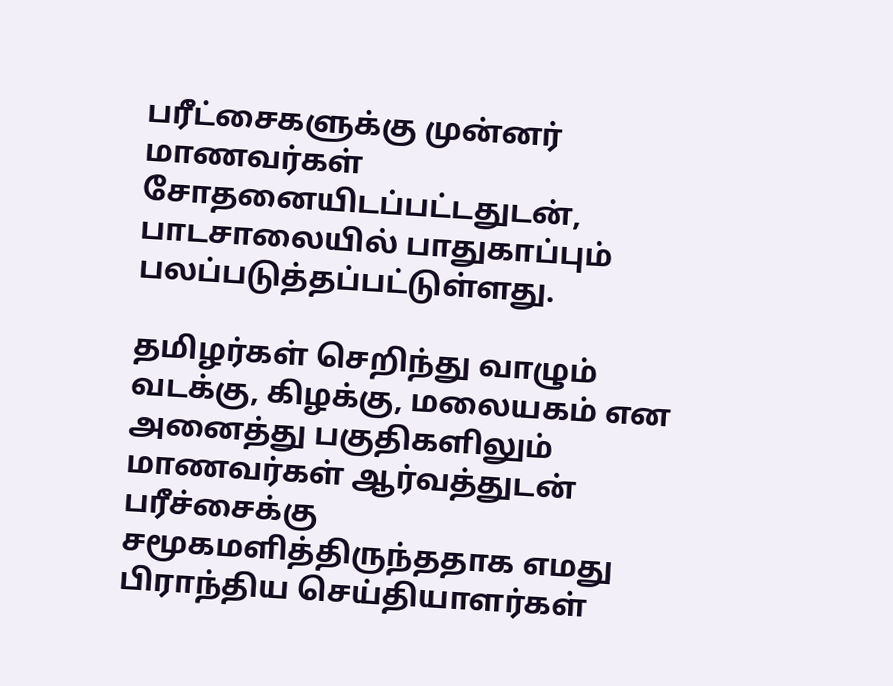பரீட்சைகளுக்கு முன்னர் மாணவர்கள் சோதனையிடப்பட்டதுடன், பாடசாலையில் பாதுகாப்பும் பலப்படுத்தப்பட்டுள்ளது.

தமிழர்கள் செறிந்து வாழும் வடக்கு, கிழக்கு, மலையகம் என அனைத்து பகுதிகளிலும் மாணவர்கள் ஆர்வத்துடன் பரீச்சைக்கு சமூகமளித்திருந்ததாக எமது பிராந்திய செய்தியாளர்கள்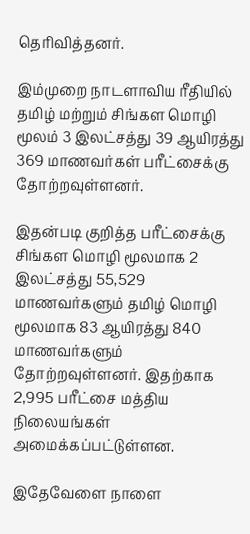தெரிவித்தனர்.

இம்முறை நாடளாவிய ரீதியில் தமிழ் மற்றும் சிங்கள மொழி மூலம் 3 இலட்சத்து 39 ஆயிரத்து 369 மாணவர்கள் பரீட்சைக்கு தோற்றவுள்ளனர்.

இதன்படி குறித்த பரீட்சைக்கு சிங்கள மொழி மூலமாக 2 இலட்சத்து 55,529 மாணவர்களும் தமிழ் மொழி மூலமாக 83 ஆயிரத்து 840 மாணவர்களும் தோற்றவுள்ளனர். இதற்காக 2,995 பரீட்சை மத்திய நிலையங்கள் அமைக்கப்பட்டுள்ளன.

இதேவேளை நாளை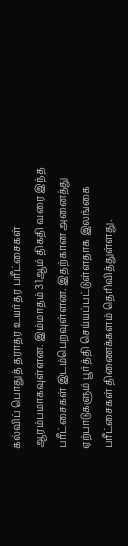கல்விப் பொதுத் தராதர உயர்தர பரீட்சைகள் ஆரம்பமாகவுள்ளன. இம்மாதம் 31ஆம் திகதி வரை இந்த பரீட்சைகள் இடம்பெறவுள்ளன. இதற்கான அனைத்து ஏற்பாடுகளும் பூர்த்தி செய்யப்பட்டுள்ளதாக இலங்கை பரீட்சைகள் திணைக்களம் தெரிவித்துள்ளது.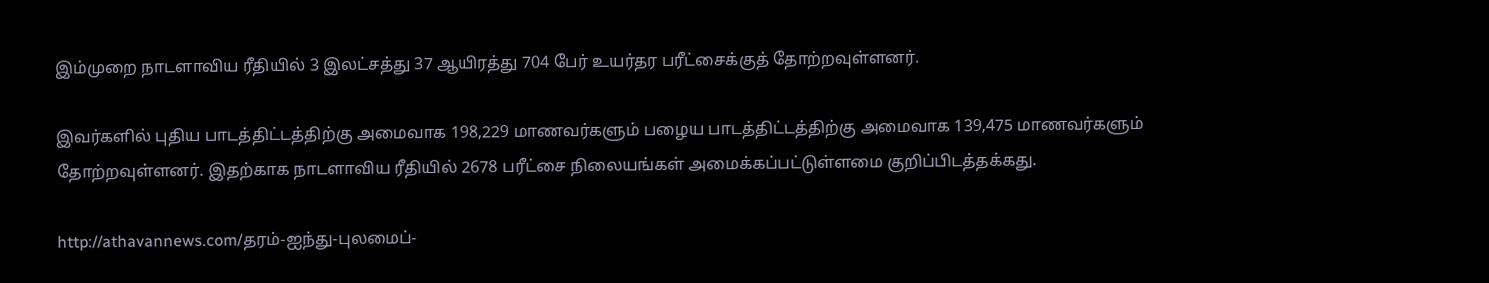இம்முறை நாடளாவிய ரீதியில் 3 இலட்சத்து 37 ஆயிரத்து 704 பேர் உயர்தர பரீட்சைக்குத் தோற்றவுள்ளனர்.

இவர்களில் புதிய பாடத்திட்டத்திற்கு அமைவாக 198,229 மாணவர்களும் பழைய பாடத்திட்டத்திற்கு அமைவாக 139,475 மாணவர்களும் தோற்றவுள்ளனர். இதற்காக நாடளாவிய ரீதியில் 2678 பரீட்சை நிலையங்கள் அமைக்கப்பட்டுள்ளமை குறிப்பிடத்தக்கது.

http://athavannews.com/தரம்-ஐந்து-புலமைப்-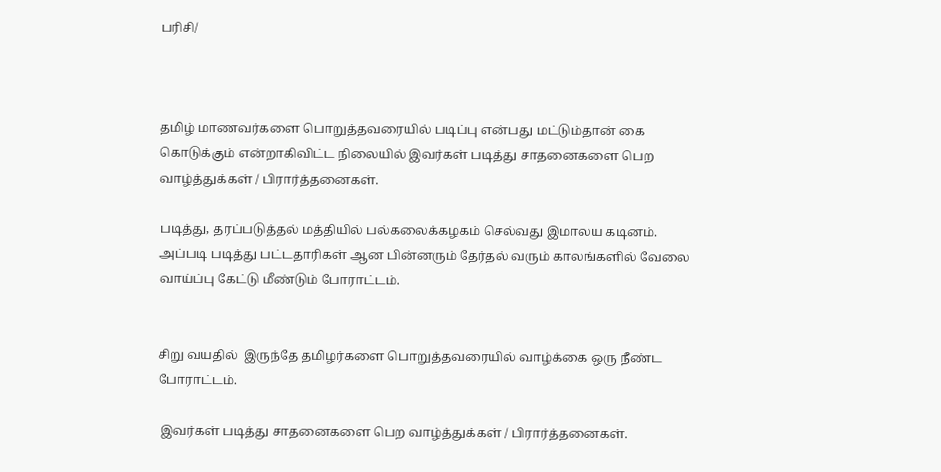பரிசி/



தமிழ் மாணவர்களை பொறுத்தவரையில் படிப்பு என்பது மட்டும்தான் கை கொடுக்கும் என்றாகிவிட்ட நிலையில் இவர்கள் படித்து சாதனைகளை பெற வாழ்த்துக்கள் / பிரார்த்தனைகள்.

படித்து, தரப்படுத்தல் மத்தியில் பல்கலைக்கழகம் செல்வது இமாலய கடினம். அப்படி படித்து பட்டதாரிகள் ஆன பின்னரும் தேர்தல் வரும் காலங்களில் வேலை வாய்ப்பு கேட்டு மீண்டும் போராட்டம்.


சிறு வயதில்  இருந்தே தமிழர்களை பொறுத்தவரையில் வாழ்க்கை ஒரு நீண்ட போராட்டம்.

 இவர்கள் படித்து சாதனைகளை பெற வாழ்த்துக்கள் / பிரார்த்தனைகள்.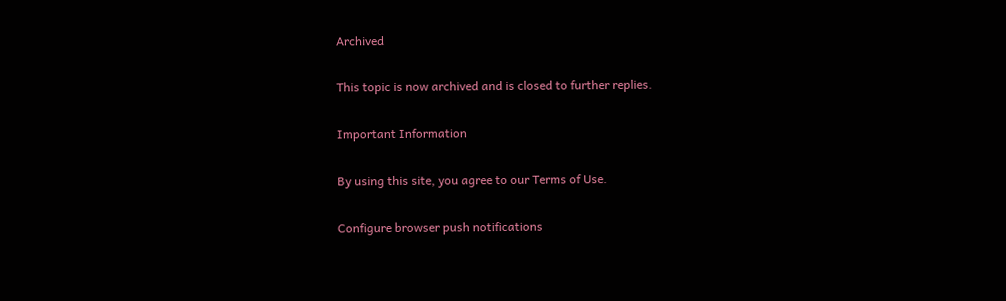Archived

This topic is now archived and is closed to further replies.

Important Information

By using this site, you agree to our Terms of Use.

Configure browser push notifications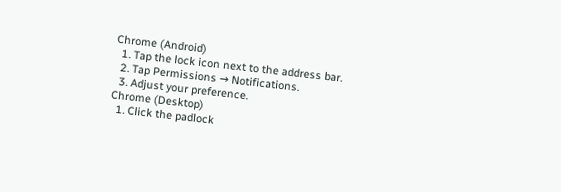Chrome (Android)
  1. Tap the lock icon next to the address bar.
  2. Tap Permissions → Notifications.
  3. Adjust your preference.
Chrome (Desktop)
  1. Click the padlock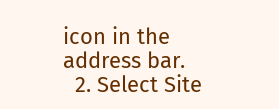icon in the address bar.
  2. Select Site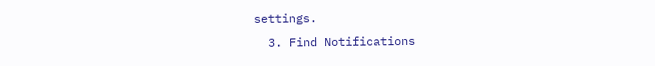settings.
  3. Find Notifications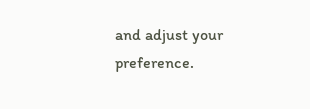and adjust your preference.